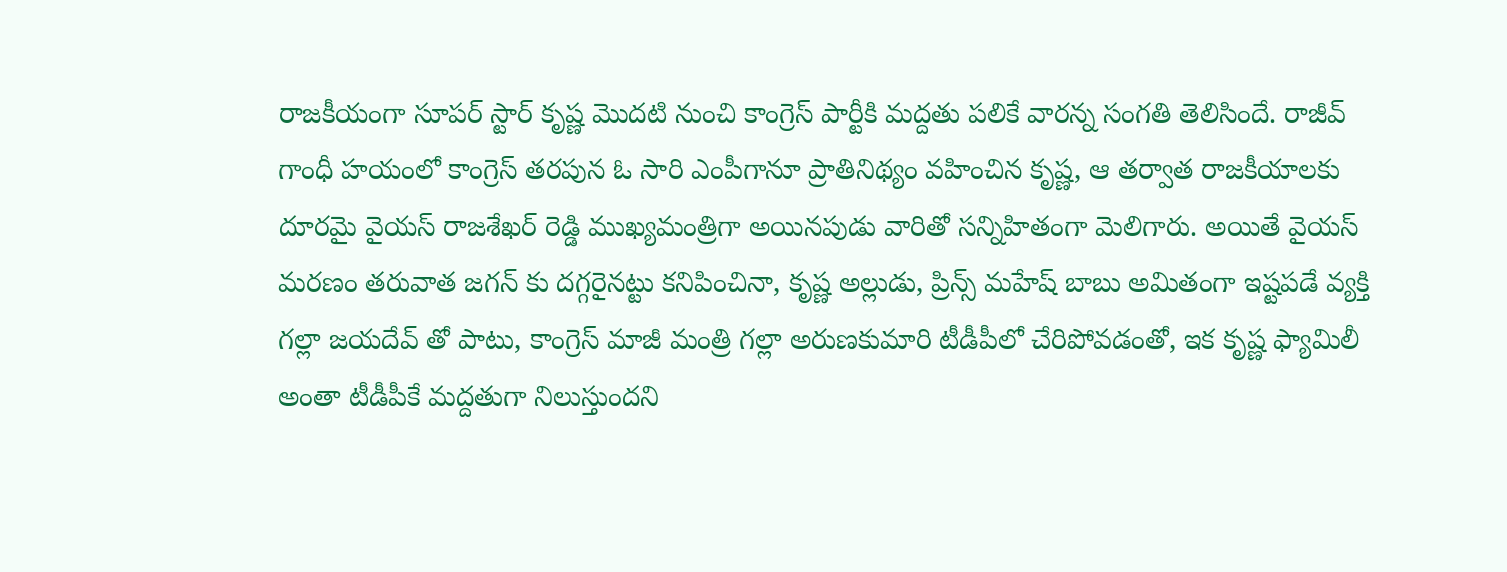రాజకీయంగా సూపర్ స్టార్ కృష్ణ మొదటి నుంచి కాంగ్రెస్ పార్టీకి మద్దతు పలికే వారన్న సంగతి తెలిసిందే. రాజీవ్ గాంధీ హయంలో కాంగ్రెస్ తరపున ఓ సారి ఎంపీగానూ ప్రాతినిథ్యం వహించిన కృష్ణ, ఆ తర్వాత రాజకీయాలకు దూరమై వైయస్ రాజశేఖర్ రెడ్డి ముఖ్యమంత్రిగా అయినపుడు వారితో సన్నిహితంగా మెలిగారు. అయితే వైయస్ మరణం తరువాత జగన్ కు దగ్గరైనట్టు కనిపించినా, కృష్ణ అల్లుడు, ప్రిన్స్ మహేష్ బాబు అమితంగా ఇష్టపడే వ్యక్తి గల్లా జయదేవ్ తో పాటు, కాంగ్రెస్ మాజీ మంత్రి గల్లా అరుణకుమారి టీడీపీలో చేరిపోవడంతో, ఇక కృష్ణ ఫ్యామిలీ అంతా టీడీపీకే మద్దతుగా నిలుస్తుందని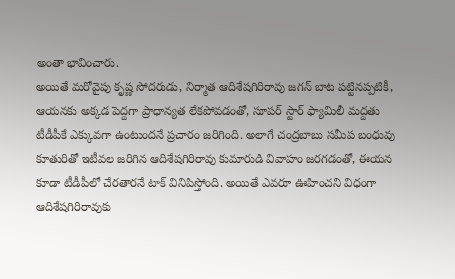అంతా భావించారు.
అయితే మరోవైపు కృష్ణ సోదరుడు, నిర్మాత ఆదిశేషగిరిరావు జగన్ బాట పట్టినప్పటికీ, ఆయనకు అక్కడ పెద్దగా ప్రాధాన్యత లేకపోవడంతో, సూపర్ స్టార్ ఫ్యామిలీ మద్దతు టీడీపీకే ఎక్కువగా ఉంటుందనే ప్రచారం జరిగింది. అలాగే చంద్రబాబు సమీప బంధువు కూతురితో ఇటీవల జరిగిన ఆదిశేషగిరిరావు కుమారుడి వివాహం జరగడంతో, ఈయన కూడా టీడీపీలో చేరతారనే టాక్ వినిపిస్తోంది. అయితే ఎవరూ ఊహించని విధంగా ఆదిశేషగిరిరావుకు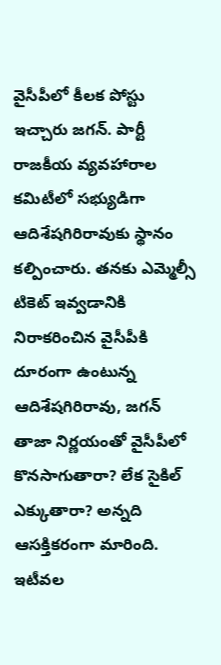వైసీపీలో కీలక పోస్టు ఇచ్చారు జగన్. పార్టీ రాజకీయ వ్యవహారాల కమిటీలో సభ్యుడిగా ఆదిశేషగిరిరావుకు స్థానం కల్పించారు. తనకు ఎమ్మెల్సీ టికెట్ ఇవ్వడానికి నిరాకరించిన వైసీపీకి దూరంగా ఉంటున్న ఆదిశేషగిరిరావు, జగన్ తాజా నిర్ణయంతో వైసీపీలో కొనసాగుతారా? లేక సైకిల్ ఎక్కుతారా? అన్నది ఆసక్తికరంగా మారింది.
ఇటీవల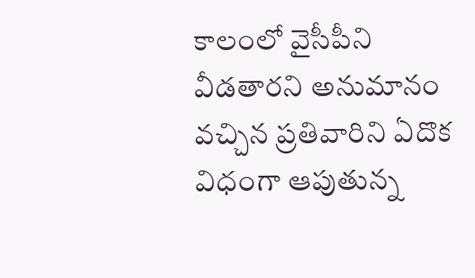కాలంలో వైసీపీని వీడతారని అనుమానం వచ్చిన ప్రతివారిని ఏదొక విధంగా ఆపుతున్న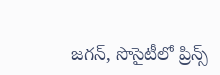జగన్, సొసైటీలో ప్రిన్స్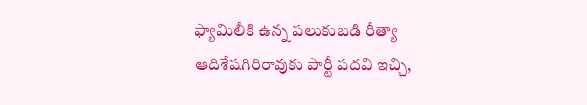ఫ్యామిలీకి ఉన్న పలుకుబడి రీత్యా ఆదిశేషగిరిరావుకు పార్టీ పదవి ఇచ్చి,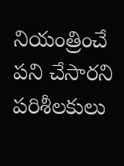నియంత్రించే పని చేసారని పరిశీలకులు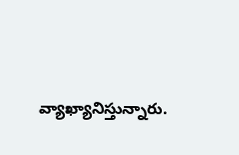వ్యాఖ్యానిస్తున్నారు.